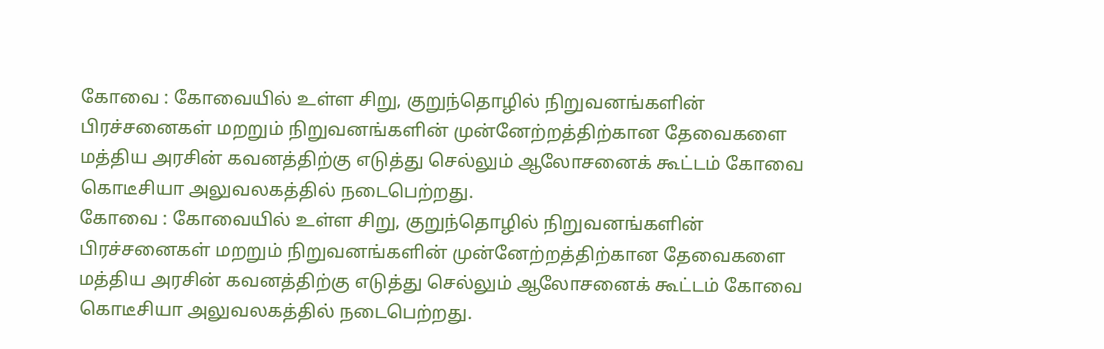கோவை : கோவையில் உள்ள சிறு, குறுந்தொழில் நிறுவனங்களின் பிரச்சனைகள் மறறும் நிறுவனங்களின் முன்னேற்றத்திற்கான தேவைகளை மத்திய அரசின் கவனத்திற்கு எடுத்து செல்லும் ஆலோசனைக் கூட்டம் கோவை கொடீசியா அலுவலகத்தில் நடைபெற்றது.
கோவை : கோவையில் உள்ள சிறு, குறுந்தொழில் நிறுவனங்களின் பிரச்சனைகள் மறறும் நிறுவனங்களின் முன்னேற்றத்திற்கான தேவைகளை மத்திய அரசின் கவனத்திற்கு எடுத்து செல்லும் ஆலோசனைக் கூட்டம் கோவை கொடீசியா அலுவலகத்தில் நடைபெற்றது.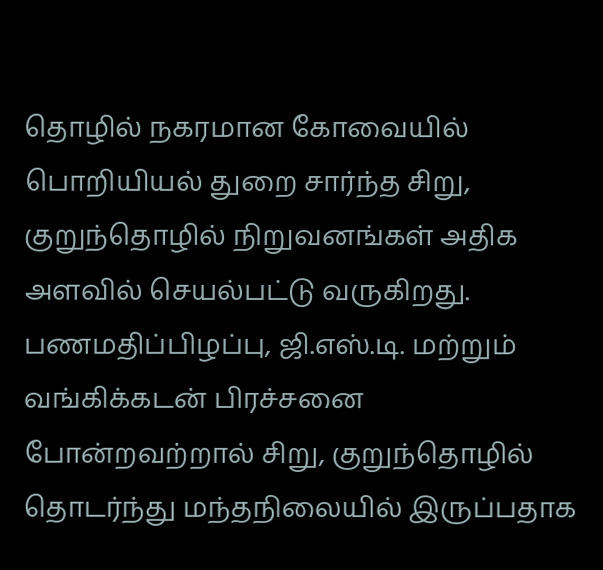தொழில் நகரமான கோவையில் பொறியியல் துறை சார்ந்த சிறு, குறுந்தொழில் நிறுவனங்கள் அதிக அளவில் செயல்பட்டு வருகிறது. பணமதிப்பிழப்பு, ஜி.எஸ்.டி. மற்றும் வங்கிக்கடன் பிரச்சனை போன்றவற்றால் சிறு, குறுந்தொழில் தொடர்ந்து மந்தநிலையில் இருப்பதாக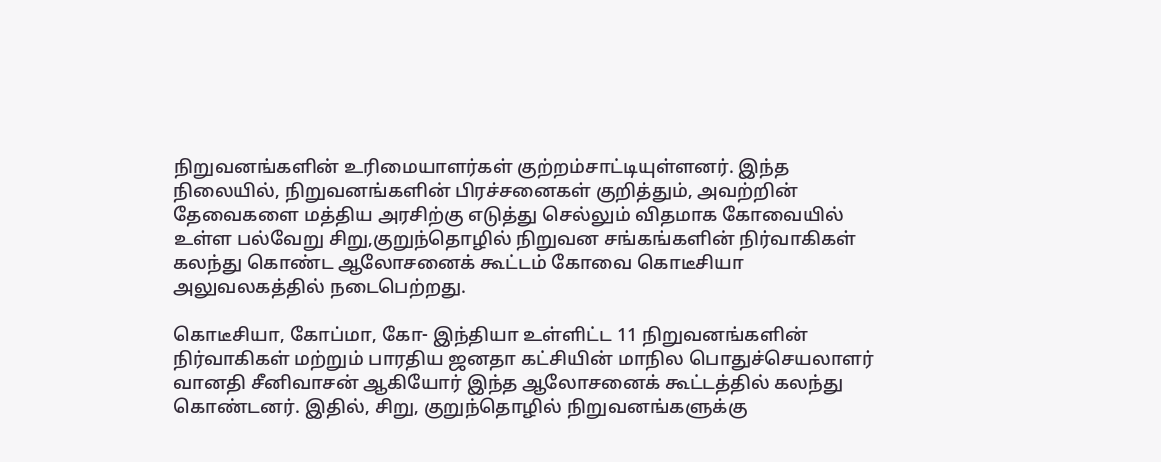நிறுவனங்களின் உரிமையாளர்கள் குற்றம்சாட்டியுள்ளனர். இந்த நிலையில், நிறுவனங்களின் பிரச்சனைகள் குறித்தும், அவற்றின் தேவைகளை மத்திய அரசிற்கு எடுத்து செல்லும் விதமாக கோவையில் உள்ள பல்வேறு சிறு,குறுந்தொழில் நிறுவன சங்கங்களின் நிர்வாகிகள் கலந்து கொண்ட ஆலோசனைக் கூட்டம் கோவை கொடீசியா அலுவலகத்தில் நடைபெற்றது.

கொடீசியா, கோப்மா, கோ- இந்தியா உள்ளிட்ட 11 நிறுவனங்களின் நிர்வாகிகள் மற்றும் பாரதிய ஜனதா கட்சியின் மாநில பொதுச்செயலாளர் வானதி சீனிவாசன் ஆகியோர் இந்த ஆலோசனைக் கூட்டத்தில் கலந்து கொண்டனர். இதில், சிறு, குறுந்தொழில் நிறுவனங்களுக்கு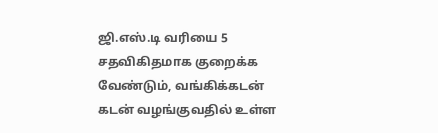ஜி.எஸ்.டி வரியை 5 சதவிகிதமாக குறைக்க வேண்டும், வங்கிக்கடன் கடன் வழங்குவதில் உள்ள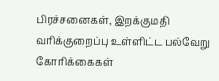பிரச்சனைகள், இறக்குமதி வரிக்குறைப்பு உள்ளிட்ட பல்வேறு கோரிக்கைகள்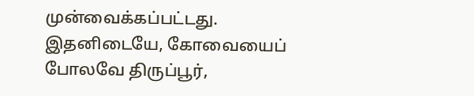முன்வைக்கப்பட்டது.
இதனிடையே, கோவையைப் போலவே திருப்பூர்,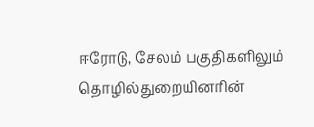ஈரோடு, சேலம் பகுதிகளிலும் தொழில்துறையினரின்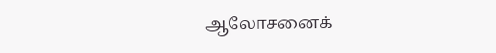ஆலோசனைக்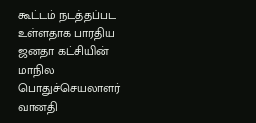கூட்டம் நடத்தப்பட உள்ளதாக பாரதிய ஜனதா கட்சியின் மாநில பொதுச்செயலாளர் வானதி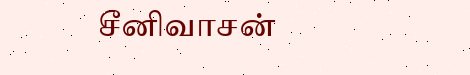சீனிவாசன்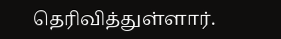தெரிவித்துள்ளார்.